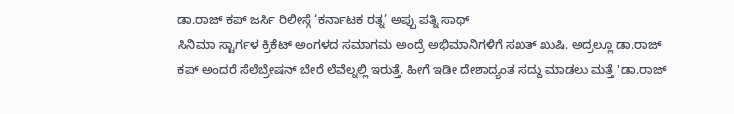ಡಾ.ರಾಜ್ ಕಪ್ ಜರ್ಸಿ ರಿಲೀಸ್ಗೆ ‘ಕರ್ನಾಟಕ ರತ್ನ’ ಅಪ್ಪು ಪತ್ನಿ ಸಾಥ್
ಸಿನಿಮಾ ಸ್ಟಾರ್ಗಳ ಕ್ರಿಕೆಟ್ ಅಂಗಳದ ಸಮಾಗಮ ಅಂದ್ರೆ ಅಭಿಮಾನಿಗಳಿಗೆ ಸಖತ್ ಖುಷಿ. ಅದ್ರಲ್ಲೂ ಡಾ.ರಾಜ್ ಕಪ್ ಅಂದರೆ ಸೆಲೆಬ್ರೇಷನ್ ಬೇರೆ ಲೆವೆಲ್ನಲ್ಲಿ ಇರುತ್ತೆ. ಹೀಗೆ ಇಡೀ ದೇಶಾದ್ಯಂತ ಸದ್ದು ಮಾಡಲು ಮತ್ತೆ 'ಡಾ.ರಾಜ್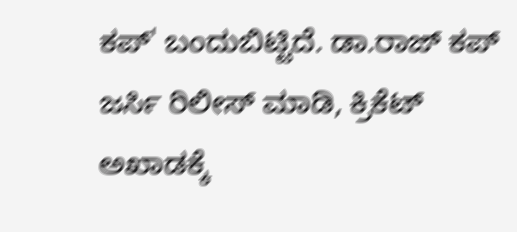ಕಪ್' ಬಂದುಬಿಟ್ಟಿದೆ. ಡಾ.ರಾಜ್ ಕಪ್ ಜರ್ಸಿ ರಿಲೀಸ್ ಮಾಡಿ, ಕ್ರಿಕೆಟ್ ಅಖಾಡಕ್ಕೆ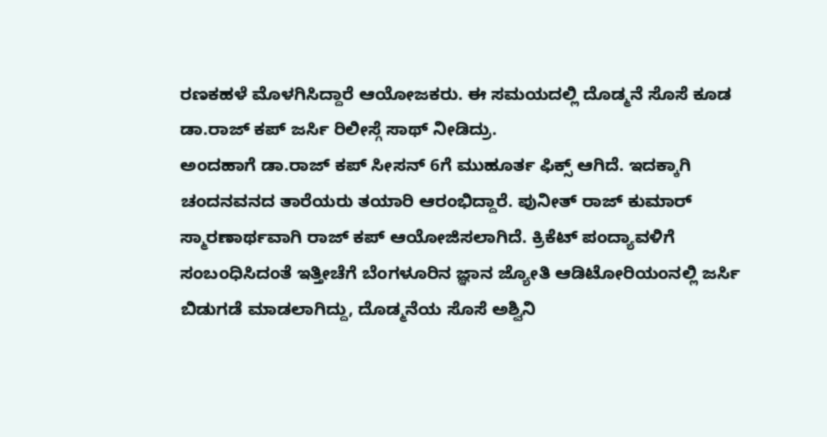ರಣಕಹಳೆ ಮೊಳಗಿಸಿದ್ದಾರೆ ಆಯೋಜಕರು. ಈ ಸಮಯದಲ್ಲಿ ದೊಡ್ಮನೆ ಸೊಸೆ ಕೂಡ ಡಾ.ರಾಜ್ ಕಪ್ ಜರ್ಸಿ ರಿಲೀಸ್ಗೆ ಸಾಥ್ ನೀಡಿದ್ರು.
ಅಂದಹಾಗೆ ಡಾ.ರಾಜ್ ಕಪ್ ಸೀಸನ್ 6ಗೆ ಮುಹೂರ್ತ ಫಿಕ್ಸ್ ಆಗಿದೆ. ಇದಕ್ಕಾಗಿ ಚಂದನವನದ ತಾರೆಯರು ತಯಾರಿ ಆರಂಭಿದ್ದಾರೆ. ಪುನೀತ್ ರಾಜ್ ಕುಮಾರ್ ಸ್ಮಾರಣಾರ್ಥವಾಗಿ ರಾಜ್ ಕಪ್ ಆಯೋಜಿಸಲಾಗಿದೆ. ಕ್ರಿಕೆಟ್ ಪಂದ್ಯಾವಳಿಗೆ ಸಂಬಂಧಿಸಿದಂತೆ ಇತ್ತೀಚೆಗೆ ಬೆಂಗಳೂರಿನ ಜ್ಞಾನ ಜ್ಯೋತಿ ಆಡಿಟೋರಿಯಂನಲ್ಲಿ ಜರ್ಸಿ ಬಿಡುಗಡೆ ಮಾಡಲಾಗಿದ್ದು, ದೊಡ್ಮನೆಯ ಸೊಸೆ ಅಶ್ವಿನಿ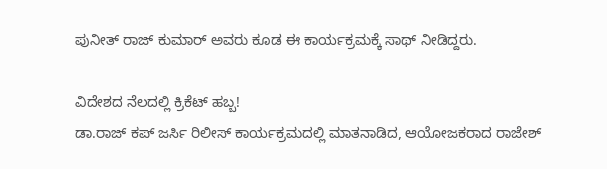ಪುನೀತ್ ರಾಜ್ ಕುಮಾರ್ ಅವರು ಕೂಡ ಈ ಕಾರ್ಯಕ್ರಮಕ್ಕೆ ಸಾಥ್ ನೀಡಿದ್ದರು.

ವಿದೇಶದ ನೆಲದಲ್ಲಿ ಕ್ರಿಕೆಟ್ ಹಬ್ಬ!
ಡಾ.ರಾಜ್ ಕಪ್ ಜರ್ಸಿ ರಿಲೀಸ್ ಕಾರ್ಯಕ್ರಮದಲ್ಲಿ ಮಾತನಾಡಿದ, ಆಯೋಜಕರಾದ ರಾಜೇಶ್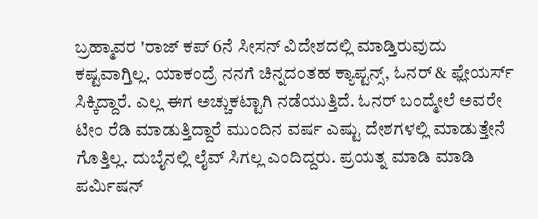ಬ್ರಹ್ಮಾವರ 'ರಾಜ್ ಕಪ್ 6ನೆ ಸೀಸನ್ ವಿದೇಶದಲ್ಲಿ ಮಾಡ್ತಿರುವುದು ಕಷ್ಟವಾಗ್ತಿಲ್ಲ. ಯಾಕಂದ್ರೆ ನನಗೆ ಚಿನ್ನದಂತಹ ಕ್ಯಾಪ್ಟನ್ಸ್, ಓನರ್ & ಫ್ಲೇಯರ್ಸ್ ಸಿಕ್ಕಿದ್ದಾರೆ. ಎಲ್ಲ ಈಗ ಅಚ್ಚುಕಟ್ಟಾಗಿ ನಡೆಯುತ್ತಿದೆ. ಓನರ್ ಬಂದ್ಮೇಲೆ ಅವರೇ ಟೀಂ ರೆಡಿ ಮಾಡುತ್ತಿದ್ದಾರೆ ಮುಂದಿನ ವರ್ಷ ಎಷ್ಟು ದೇಶಗಳಲ್ಲಿ ಮಾಡುತ್ತೇನೆ ಗೊತ್ತಿಲ್ಲ. ದುಬೈನಲ್ಲಿ ಲೈವ್ ಸಿಗಲ್ಲ ಎಂದಿದ್ದರು. ಪ್ರಯತ್ನ ಮಾಡಿ ಮಾಡಿ ಪರ್ಮಿಷನ್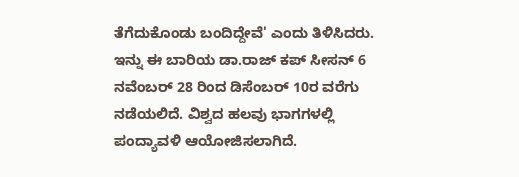ತೆಗೆದುಕೊಂಡು ಬಂದಿದ್ದೇವೆ' ಎಂದು ತಿಳಿಸಿದರು.
ಇನ್ನು ಈ ಬಾರಿಯ ಡಾ.ರಾಜ್ ಕಪ್ ಸೀಸನ್ 6 ನವೆಂಬರ್ 28 ರಿಂದ ಡಿಸೆಂಬರ್ 10ರ ವರೆಗು ನಡೆಯಲಿದೆ. ವಿಶ್ವದ ಹಲವು ಭಾಗಗಳಲ್ಲಿ ಪಂದ್ಯಾವಳಿ ಆಯೋಜಿಸಲಾಗಿದೆ.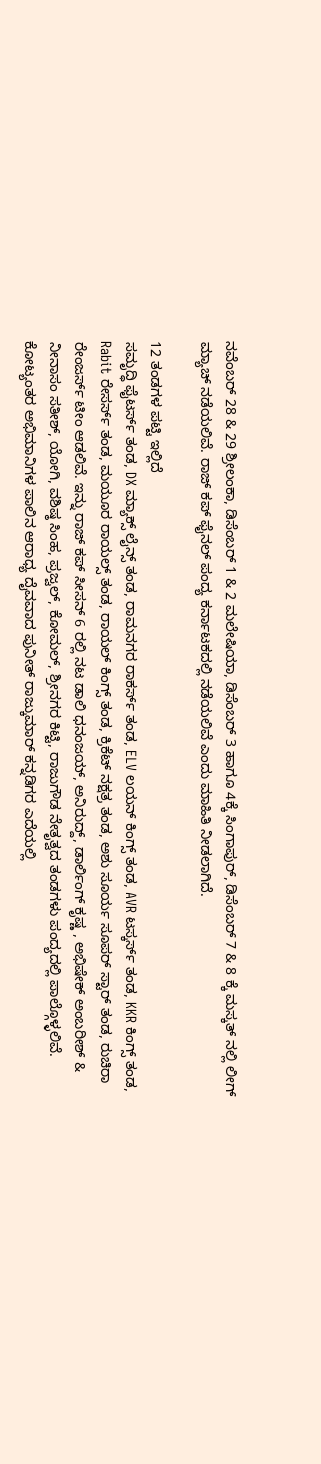ನವೆಂಬರ್ 28 & 29 ಶ್ರೀಲಂಕಾ, ಡಿಸೆಂಬರ್ 1 & 2 ಮಲೇಷಿಯಾ, ಡಿಸೆಂಬರ್ 3 ಹಾಗೂ 4ಕ್ಕೆ ಸಿಂಗಾಪುರ್, ಡಿಸೆಂಬರ್ 7 & 8 ಕ್ಕೆ ಮಸ್ಕತ್ ನಲ್ಲಿ ಲೀಗ್ ಮ್ಯಾಚ್ ನಡೆಯಲಿವೆ. ರಾಜ್ ಕಪ್ ಫೈನಲ್ ಪಂದ್ಯ ಕರ್ನಾಟಕದಲ್ಲಿ ನಡೆಯಲಿವೆ ಎಂದು ಮಾಹಿತಿ ನೀಡಲಾಗಿದೆ.

12 ತಂಡಗಳ ಪಟ್ಟಿ ಇಲ್ಲಿದೆ
ಸಮೃದ್ಧಿ ಫೈಟರ್ಸ್ ತಂಡ, DX ಮ್ಯಾಕ್ಸ್ ಲೈನ್ಸ್ ತಂಡ, ರಾಮನಗರ ರಾಕರ್ಸ್ ತಂಡ, ELV ಲಯನ್ ಕಿಂಗ್ಸ್ ತಂಡ, AVR ಟಸ್ಕರ್ಸ್ ತಂಡ, KKR ಕಿಂಗ್ಸ್ ತಂಡ, Rabit ರೇಸರ್ಸ್ ತಂಡ, ಮಯೂರ ರಾಯಲ್ಸ್ ತಂಡ, ರಾಯಲ್ ಕಿಂಗ್ಸ್ ತಂಡ, ಕ್ರಿಕೆಟ್ ನಕ್ಷತ್ರ ತಂಡ, ಅಶು ಸೂರ್ಯ ಸೂಪರ್ ಸ್ಟಾರ್ ತಂಡ, ರುಚಿರಾ ರೇಂಜರ್ಸ್ ಟೀಂ ಆಡಲಿವೆ. ಇನ್ನು ರಾಜ್ ಕಪ್ ಸೀಸನ್ 6 ರಲ್ಲಿ ನಟ ಡಾಲಿ ಧನಂಜಯ್, ಅನಿರುದ್ದ್, ಡಾರ್ಲಿಂಗ್ ಕೃಷ್ಣ , ಅಭಿಷೇಕ್ ಅಂಬರೀಶ್ & ನೀನಾಸಂ ಸತೀಶ್, ಯೋಗಿ, ವಶಿಷ್ಠ ಸಿಂಹ, ಪ್ರಜ್ವಲ್, ಕೋಮಲ್, ಶ್ರೀನಗರ ಕಿಟ್ಟಿ, ರಾಜುಗೌಡ ನೇತೃತ್ವದ ತಂಡಗಳು ಪಂದ್ಯದಲ್ಲಿ ಪಾಲ್ಗೊಳ್ಳಲಿವೆ.
ಕೋಟ್ಯಂತರ ಅಭಿಮಾನಿಗಳ ಪಾಲಿನ ಆರಾಧ್ಯ ದೈವವಾದ ಪುನೀತ್ ರಾಜ್ಕುಮಾರ್ ಕನ್ನಡಿಗರ ಎದೆಯಲ್ಲಿ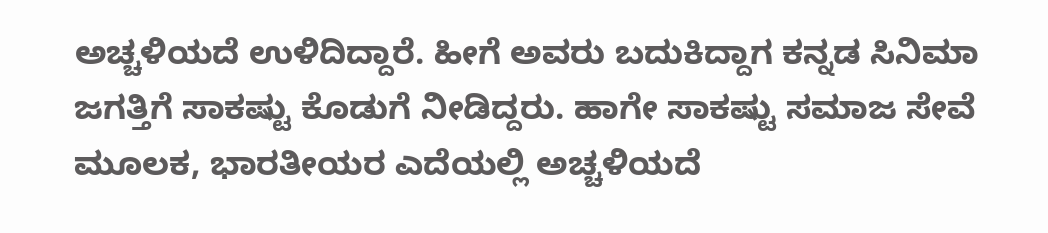ಅಚ್ಚಳಿಯದೆ ಉಳಿದಿದ್ದಾರೆ. ಹೀಗೆ ಅವರು ಬದುಕಿದ್ದಾಗ ಕನ್ನಡ ಸಿನಿಮಾ ಜಗತ್ತಿಗೆ ಸಾಕಷ್ಟು ಕೊಡುಗೆ ನೀಡಿದ್ದರು. ಹಾಗೇ ಸಾಕಷ್ಟು ಸಮಾಜ ಸೇವೆ ಮೂಲಕ, ಭಾರತೀಯರ ಎದೆಯಲ್ಲಿ ಅಚ್ಚಳಿಯದೆ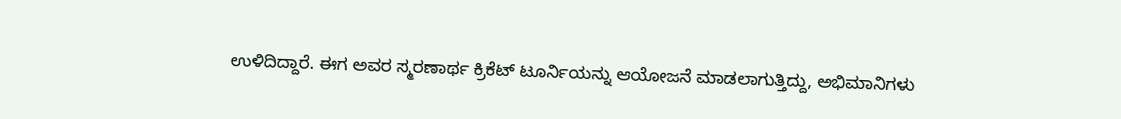ಉಳಿದಿದ್ದಾರೆ. ಈಗ ಅವರ ಸ್ಮರಣಾರ್ಥ ಕ್ರಿಕೆಟ್ ಟೂರ್ನಿಯನ್ನು ಆಯೋಜನೆ ಮಾಡಲಾಗುತ್ತಿದ್ದು, ಅಭಿಮಾನಿಗಳು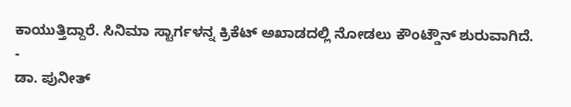ಕಾಯುತ್ತಿದ್ದಾರೆ. ಸಿನಿಮಾ ಸ್ಟಾರ್ಗಳನ್ನ ಕ್ರಿಕೆಟ್ ಅಖಾಡದಲ್ಲಿ ನೋಡಲು ಕೌಂಟ್ಡೌನ್ ಶುರುವಾಗಿದೆ.
-
ಡಾ. ಪುನೀತ್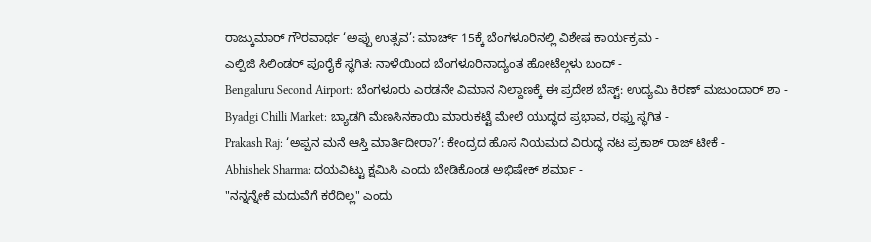ರಾಜ್ಕುಮಾರ್ ಗೌರವಾರ್ಥ ‘ಅಪ್ಪು ಉತ್ಸವ’: ಮಾರ್ಚ್ 15ಕ್ಕೆ ಬೆಂಗಳೂರಿನಲ್ಲಿ ವಿಶೇಷ ಕಾರ್ಯಕ್ರಮ -
ಎಲ್ಪಿಜಿ ಸಿಲಿಂಡರ್ ಪೂರೈಕೆ ಸ್ಥಗಿತ: ನಾಳೆಯಿಂದ ಬೆಂಗಳೂರಿನಾದ್ಯಂತ ಹೋಟೆಲ್ಗಳು ಬಂದ್ -
Bengaluru Second Airport: ಬೆಂಗಳೂರು ಎರಡನೇ ವಿಮಾನ ನಿಲ್ದಾಣಕ್ಕೆ ಈ ಪ್ರದೇಶ ಬೆಸ್ಟ್: ಉದ್ಯಮಿ ಕಿರಣ್ ಮಜುಂದಾರ್ ಶಾ -
Byadgi Chilli Market: ಬ್ಯಾಡಗಿ ಮೆಣಸಿನಕಾಯಿ ಮಾರುಕಟ್ಟೆ ಮೇಲೆ ಯುದ್ಧದ ಪ್ರಭಾವ, ರಫ್ತು ಸ್ಥಗಿತ -
Prakash Raj: ‘ಅಪ್ಪನ ಮನೆ ಆಸ್ತಿ ಮಾರ್ತಿದೀರಾ?’: ಕೇಂದ್ರದ ಹೊಸ ನಿಯಮದ ವಿರುದ್ಧ ನಟ ಪ್ರಕಾಶ್ ರಾಜ್ ಟೀಕೆ -
Abhishek Sharma: ದಯವಿಟ್ಟು ಕ್ಷಮಿಸಿ ಎಂದು ಬೇಡಿಕೊಂಡ ಅಭಿಷೇಕ್ ಶರ್ಮಾ -
"ನನ್ನನ್ನೇಕೆ ಮದುವೆಗೆ ಕರೆದಿಲ್ಲ" ಎಂದು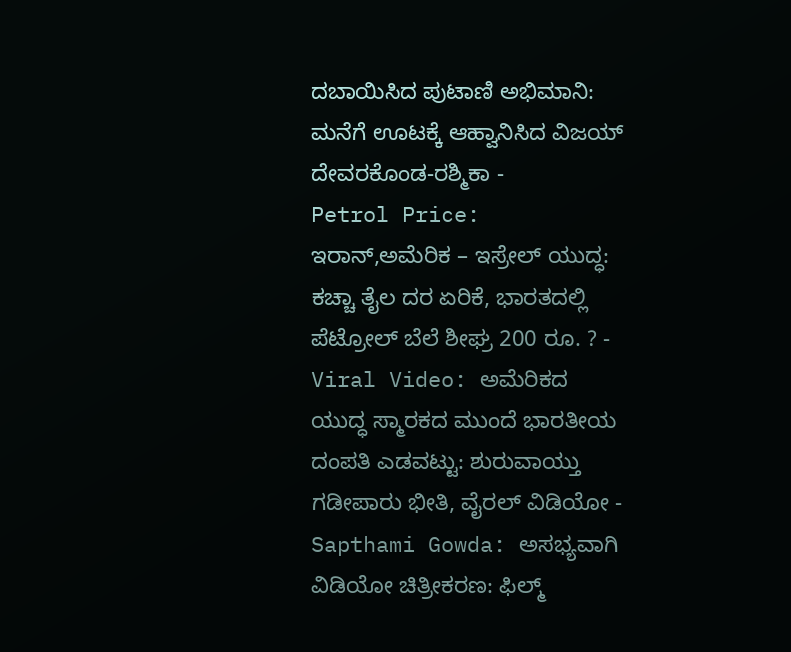ದಬಾಯಿಸಿದ ಪುಟಾಣಿ ಅಭಿಮಾನಿ: ಮನೆಗೆ ಊಟಕ್ಕೆ ಆಹ್ವಾನಿಸಿದ ವಿಜಯ್ ದೇವರಕೊಂಡ-ರಶ್ಮಿಕಾ -
Petrol Price: ಇರಾನ್,ಅಮೆರಿಕ – ಇಸ್ರೇಲ್ ಯುದ್ಧ: ಕಚ್ಚಾ ತೈಲ ದರ ಏರಿಕೆ, ಭಾರತದಲ್ಲಿ ಪೆಟ್ರೋಲ್ ಬೆಲೆ ಶೀಘ್ರ 200 ರೂ. ? -
Viral Video: ಅಮೆರಿಕದ ಯುದ್ಧ ಸ್ಮಾರಕದ ಮುಂದೆ ಭಾರತೀಯ ದಂಪತಿ ಎಡವಟ್ಟು: ಶುರುವಾಯ್ತು ಗಡೀಪಾರು ಭೀತಿ, ವೈರಲ್ ವಿಡಿಯೋ -
Sapthami Gowda: ಅಸಭ್ಯವಾಗಿ ವಿಡಿಯೋ ಚಿತ್ರೀಕರಣ: ಫಿಲ್ಮ್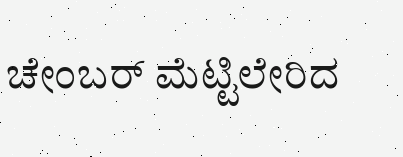ಚೇಂಬರ್ ಮೆಟ್ಟಿಲೇರಿದ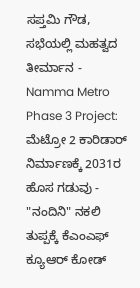ಸಪ್ತಮಿ ಗೌಡ, ಸಭೆಯಲ್ಲಿ ಮಹತ್ವದ ತೀರ್ಮಾನ -
Namma Metro Phase 3 Project: ಮೆಟ್ರೋ 2 ಕಾರಿಡಾರ್ ನಿರ್ಮಾಣಕ್ಕೆ 2031ರ ಹೊಸ ಗಡುವು -
"ನಂದಿನಿ" ನಕಲಿ ತುಪ್ಪಕ್ಕೆ ಕೆಎಂಎಫ್ ಕ್ಯೂಆರ್ ಕೋಡ್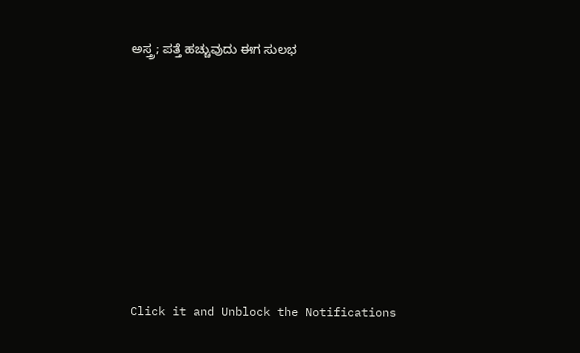ಅಸ್ತ್ರ; ಪತ್ತೆ ಹಚ್ಚುವುದು ಈಗ ಸುಲಭ












Click it and Unblock the Notifications